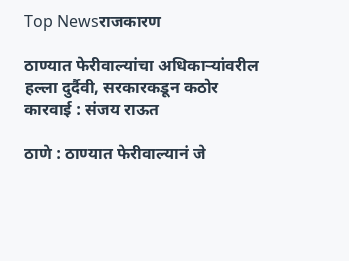Top Newsराजकारण

ठाण्यात फेरीवाल्यांचा अधिकाऱ्यांवरील हल्ला दुर्दैवी, सरकारकडून कठोर कारवाई : संजय राऊत

ठाणे : ठाण्यात फेरीवाल्यानं जे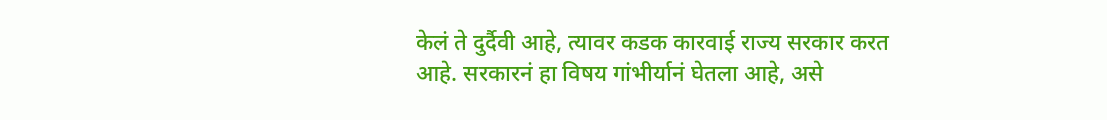केलं ते दुर्दैवी आहे, त्यावर कडक कारवाई राज्य सरकार करत आहे. सरकारनं हा विषय गांभीर्यानं घेतला आहे, असे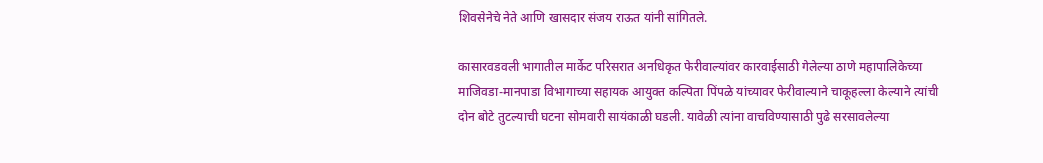शिवसेनेचे नेते आणि खासदार संजय राऊत यांनी सांगितले.

कासारवडवली भागातील मार्केट परिसरात अनधिकृत फेरीवाल्यांवर कारवाईसाठी गेलेल्या ठाणे महापालिकेच्या माजिवडा-मानपाडा विभागाच्या सहायक आयुक्त कल्पिता पिंपळे यांच्यावर फेरीवाल्याने चाकूहल्ला केल्याने त्यांची दोन बोटे तुटल्याची घटना सोमवारी सायंकाळी घडली. यावेळी त्यांना वाचविण्यासाठी पुढे सरसावलेल्या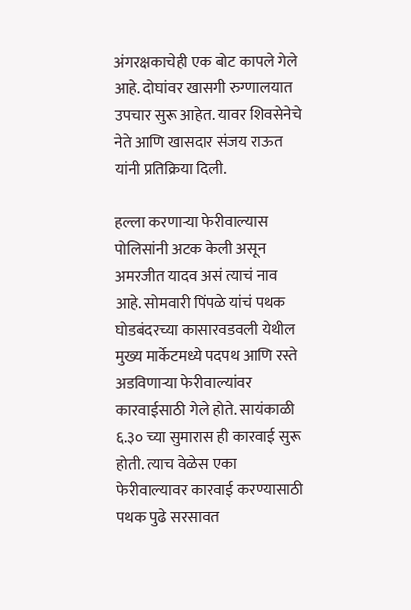अंगरक्षकाचेही एक बोट कापले गेले आहे. दोघांवर खासगी रुग्णालयात उपचार सुरू आहेत. यावर शिवसेनेचे नेते आणि खासदार संजय राऊत यांनी प्रतिक्रिया दिली.

हल्ला करणाऱ्या फेरीवाल्यास पोलिसांनी अटक केली असून अमरजीत यादव असं त्याचं नाव आहे. सोमवारी पिंपळे यांचं पथक घोडबंदरच्या कासारवडवली येथील मुख्य मार्केटमध्ये पदपथ आणि रस्ते अडविणाऱ्या फेरीवाल्यांवर कारवाईसाठी गेले होते. सायंकाळी ६.३० च्या सुमारास ही कारवाई सुरू होती. त्याच वेळेस एका फेरीवाल्यावर कारवाई करण्यासाठी पथक पुढे सरसावत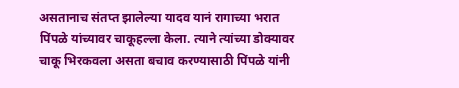असतानाच संतप्त झालेल्या यादव यानं रागाच्या भरात पिंपळे यांच्यावर चाकूहल्ला केला. त्याने त्यांच्या डोक्यावर चाकू भिरकवला असता बचाव करण्यासाठी पिंपळे यांनी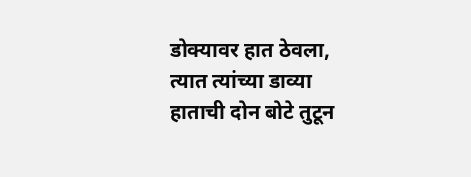डोक्यावर हात ठेवला, त्यात त्यांच्या डाव्या हाताची दोन बोटे तुटून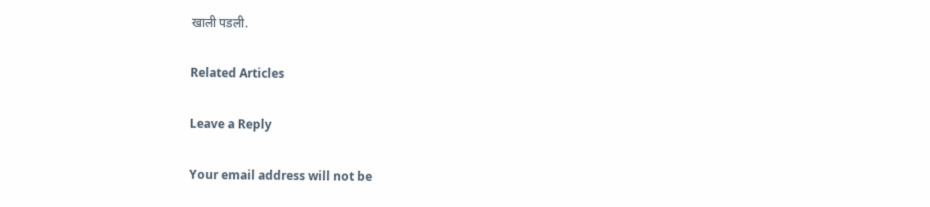खाली पडली.

Related Articles

Leave a Reply

Your email address will not be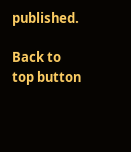published.

Back to top button